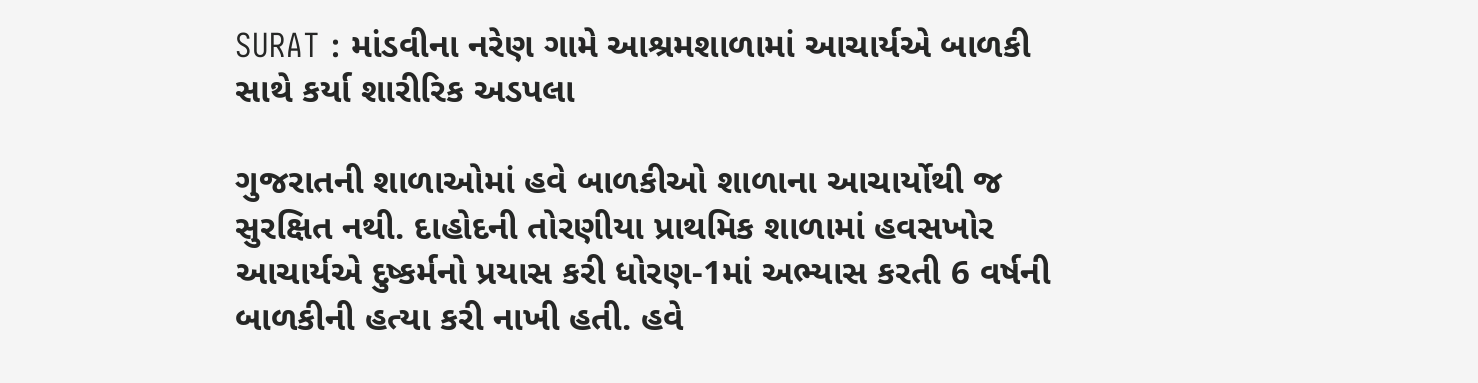SURAT : માંડવીના નરેણ ગામે આશ્રમશાળામાં આચાર્યએ બાળકી સાથે કર્યા શારીરિક અડપલા

ગુજરાતની શાળાઓમાં હવે બાળકીઓ શાળાના આચાર્યોથી જ સુરક્ષિત નથી. દાહોદની તોરણીયા પ્રાથમિક શાળામાં હવસખોર આચાર્યએ દુષ્કર્મનો પ્રયાસ કરી ધોરણ-1માં અભ્યાસ કરતી 6 વર્ષની બાળકીની હત્યા કરી નાખી હતી. હવે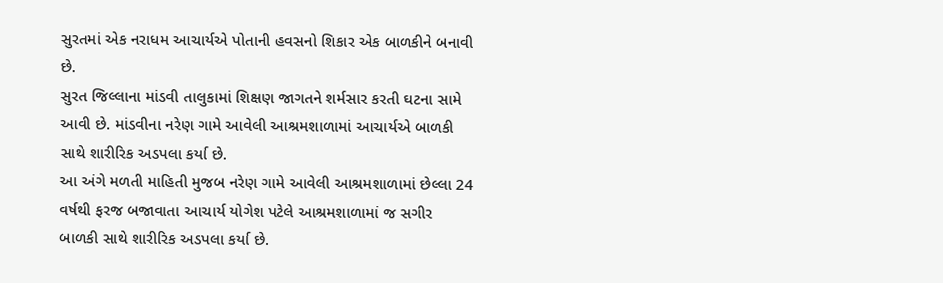સુરતમાં એક નરાધમ આચાર્યએ પોતાની હવસનો શિકાર એક બાળકીને બનાવી છે.
સુરત જિલ્લાના માંડવી તાલુકામાં શિક્ષણ જાગતને શર્મસાર કરતી ઘટના સામે આવી છે. માંડવીના નરેણ ગામે આવેલી આશ્રમશાળામાં આચાર્યએ બાળકી સાથે શારીરિક અડપલા કર્યા છે.
આ અંગે મળતી માહિતી મુજબ નરેણ ગામે આવેલી આશ્રમશાળામાં છેલ્લા 24 વર્ષથી ફરજ બજાવાતા આચાર્ય યોગેશ પટેલે આશ્રમશાળામાં જ સગીર બાળકી સાથે શારીરિક અડપલા કર્યા છે.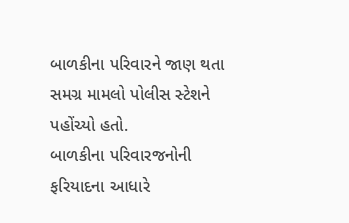બાળકીના પરિવારને જાણ થતા સમગ્ર મામલો પોલીસ સ્ટેશને પહોંચ્યો હતો.
બાળકીના પરિવારજનોની ફરિયાદના આધારે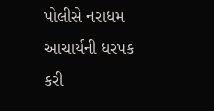પોલીસે નરાધમ આચાર્યની ધરપક કરી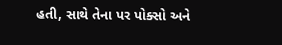હતી, સાથે તેના પર પોક્સો અને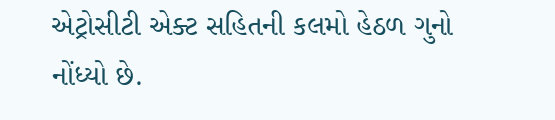એટ્રોસીટી એક્ટ સહિતની કલમો હેઠળ ગુનો નોંધ્યો છે.